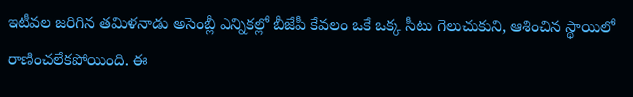ఇటీవల జరిగిన తమిళనాడు అసెంబ్లీ ఎన్నికల్లో బీజేపీ కేవలం ఒకే ఒక్క సీటు గెలుచుకుని, ఆశించిన స్థాయిలో రాణించలేకపోయింది. ఈ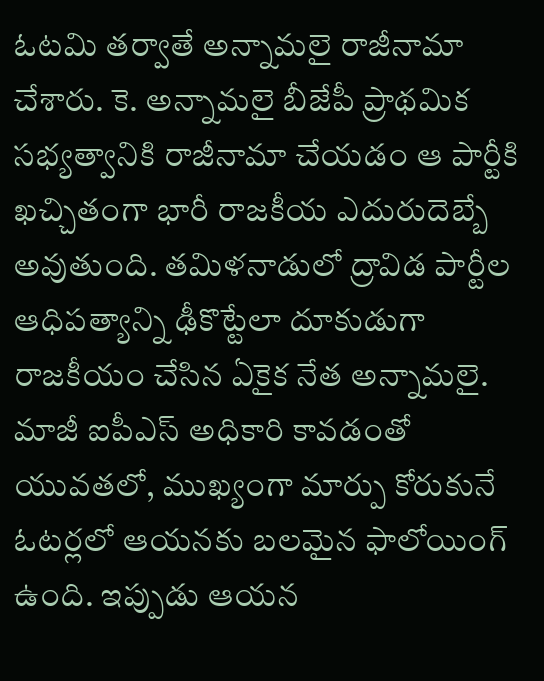ఓటమి తర్వాతే అన్నామలై రాజీనామా చేశారు. కె. అన్నామలై బీజేపీ ప్రాథమిక సభ్యత్వానికి రాజీనామా చేయడం ఆ పార్టీకి ఖచ్చితంగా భారీ రాజకీయ ఎదురుదెబ్బే అవుతుంది. తమిళనాడులో ద్రావిడ పార్టీల ఆధిపత్యాన్ని ఢీకొట్టేలా దూకుడుగా రాజకీయం చేసిన ఏకైక నేత అన్నామలై. మాజీ ఐపీఎస్ అధికారి కావడంతో యువతలో, ముఖ్యంగా మార్పు కోరుకునే ఓటర్లలో ఆయనకు బలమైన ఫాలోయింగ్ ఉంది. ఇప్పుడు ఆయన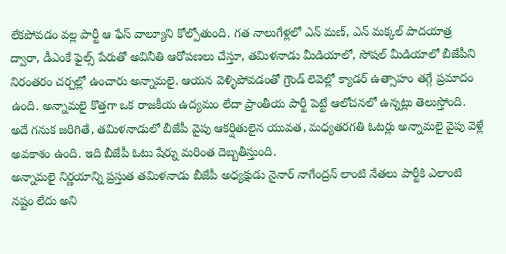లేకపోవడం వల్ల పార్టీ ఆ ఫేస్ వాల్యూని కోల్పోతుంది. గత నాలుగేళ్లలో ఎన్ మణ్, ఎన్ మక్కల్ పాదయాత్ర ద్వారా, డీఎంకే ఫైల్స్ పేరుతో అవినీతి ఆరోపణలు చేస్తూ, తమిళనాడు మీడియాలో, సోషల్ మీడియాలో బీజేపీని నిరంతరం చర్చల్లో ఉంచారు అన్నామలై. ఆయన వెళ్ళిపోవడంతో గ్రౌండ్ లెవెల్లో క్యాడర్ ఉత్సాహం తగ్గే ప్రమాదం ఉంది. అన్నామలై కొత్తగా ఒక రాజకీయ ఉద్యమం లేదా ప్రాంతీయ పార్టీ పెట్టే ఆలోచనలో ఉన్నట్లు తెలుస్తోంది. అదే గనుక జరిగితే, తమిళనాడులో బీజేపీ వైపు ఆకర్షితులైన యువత, మధ్యతరగతి ఓటర్లు అన్నామలై వైపు వెళ్లే అవకాశం ఉంది. ఇది బీజేపీ ఓటు షేర్ను మరింత దెబ్బతీస్తుంది.
అన్నామలై నిర్ణయాన్ని ప్రస్తుత తమిళనాడు బీజేపీ అధ్యక్షుడు నైనార్ నాగేంద్రన్ లాంటి నేతలు పార్టీకి ఎలాంటి నష్టం లేదు అని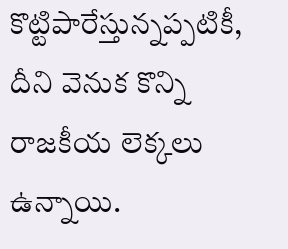కొట్టిపారేస్తున్నప్పటికీ, దీని వెనుక కొన్ని రాజకీయ లెక్కలు ఉన్నాయి.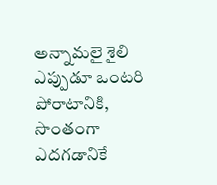అన్నామలై శైలి ఎప్పుడూ ఒంటరి పోరాటానికి, సొంతంగా ఎదగడానికే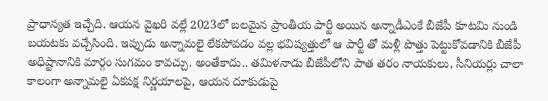ప్రాధాన్యత ఇచ్చేది. ఆయన వైఖరి వల్లే 2023లో బలమైన ప్రాంతీయ పార్టీ అయిన అన్నాడీఎంకే బీజేపీ కూటమి నుండి బయటకు వచ్చేసింది. ఇప్పుడు అన్నామలై లేకపోవడం వల్ల భవిష్యత్తులో ఆ పార్టీ తో మళ్లీ పొత్తు పెట్టుకోవడానికి బీజేపీ అధిష్టానానికి మార్గం సుగమం కావచ్చు. అంతేకాదు.. తమిళనాడు బీజేపీలోని పాత తరం నాయకులు, సీనియర్లు చాలా కాలంగా అన్నామలై ఏకపక్ష నిర్ణయాలపై, ఆయన దూకుడుపై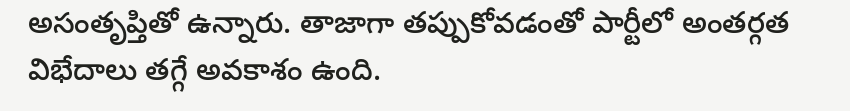అసంతృప్తితో ఉన్నారు. తాజాగా తప్పుకోవడంతో పార్టీలో అంతర్గత విభేదాలు తగ్గే అవకాశం ఉంది.